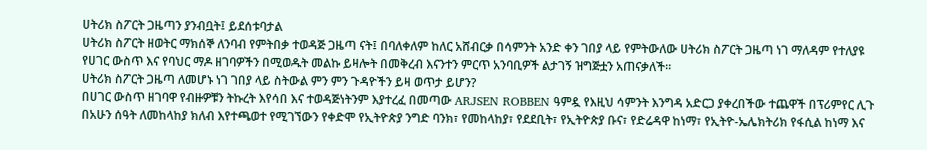ሀትሪክ ስፖርት ጋዜጣን ያንብቧት፤ ይደሰቱባታል
ሀትሪክ ስፖርት ዘወትር ማክሰኞ ለንባብ የምትበቃ ተወዳጅ ጋዜጣ ናት፤ በባለቀለም ከለር አሸብርቃ በሳምንት አንድ ቀን ገበያ ላይ የምትውለው ሀትሪክ ስፖርት ጋዜጣ ነገ ማለዳም የተለያዩ የሀገር ውስጥ እና የባህር ማዶ ዘገባዎችን በሚወዱት መልኩ ይዛሎት በመቅረብ እናንተን ምርጥ አንባቢዎች ልታገኝ ዝግጅቷን አጠናቃለች፡፡
ሀትሪክ ስፖርት ጋዜጣ ለመሆኑ ነገ ገበያ ላይ ስትውል ምን ምን ጉዳዮችን ይዛ ወጥታ ይሆን?
በሀገር ውስጥ ዘገባዋ የብዙዎቹን ትኩረት እየሳበ እና ተወዳጅነትንም እያተረፈ በመጣው ARJSEN ROBBEN ዓምዷ የእዚህ ሳምንት እንግዳ አድርጋ ያቀረበችው ተጨዋች በፕሪምየር ሊጉ በአሁን ሰዓት ለመከላከያ ክለብ እየተጫወተ የሚገኘውን የቀድሞ የኢትዮጵያ ንግድ ባንክ፣ የመከላከያ፣ የደደቢት፣ የኢትዮጵያ ቡና፣ የድሬዳዋ ከነማ፣ የኢትዮ-ኤሌክትሪክ የፋሲል ከነማ እና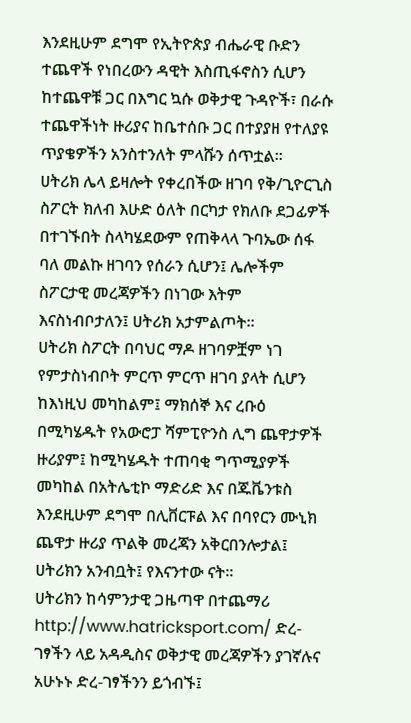እንደዚሁም ደግሞ የኢትዮጵያ ብሔራዊ ቡድን ተጨዋች የነበረውን ዳዊት እስጢፋኖስን ሲሆን ከተጨዋቹ ጋር በእግር ኳሱ ወቅታዊ ጉዳዮች፣ በራሱ ተጨዋችነት ዙሪያና ከቤተሰቡ ጋር በተያያዘ የተለያዩ ጥያቄዎችን አንስተንለት ምላሹን ሰጥቷል፡፡
ሀትሪክ ሌላ ይዛሎት የቀረበችው ዘገባ የቅ/ጊዮርጊስ ስፖርት ክለብ እሁድ ዕለት በርካታ የክለቡ ደጋፊዎች በተገኙበት ስላካሄደውም የጠቅላላ ጉባኤው ሰፋ ባለ መልኩ ዘገባን የሰራን ሲሆን፤ ሌሎችም ስፖርታዊ መረጃዎችን በነገው እትም እናስነብቦታለን፤ ሀትሪክ አታምልጦት፡፡
ሀትሪክ ስፖርት በባህር ማዶ ዘገባዎቿም ነገ የምታስነብቦት ምርጥ ምርጥ ዘገባ ያላት ሲሆን ከእነዚህ መካከልም፤ ማክሰኞ እና ረቡዕ በሚካሄዱት የአውሮፓ ሻምፒዮንስ ሊግ ጨዋታዎች ዙሪያም፤ ከሚካሄዱት ተጠባቂ ግጥሚያዎች መካከል በአትሌቲኮ ማድሪድ እና በጁቬንቱስ እንደዚሁም ደግሞ በሊቨርፑል እና በባየርን ሙኒክ ጨዋታ ዙሪያ ጥልቅ መረጃን አቅርበንሎታል፤ ሀትሪክን አንብቧት፤ የእናንተው ናት፡፡
ሀትሪክን ከሳምንታዊ ጋዜጣዋ በተጨማሪ http://www.hatricksport.com/ ድረ-ገፃችን ላይ አዳዲስና ወቅታዊ መረጃዎችን ያገኛሉና አሁኑኑ ድረ-ገፃችንን ይጎብኙ፤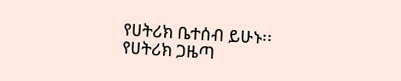የሀትሪክ ቤተሰብ ይሁኑ፡፡
የሀትሪክ ጋዜጣ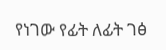የነገው የፊት ለፊት ገፅ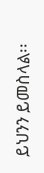ይህንን ይመስላል፡፡